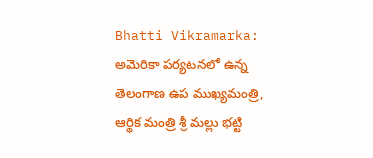Bhatti Vikramarka: అమెరికా పర్యటనలో ఉన్న తెలంగాణ ఉప ముఖ్యమంత్రి, ఆర్థిక మంత్రి శ్రీ మల్లు భట్టి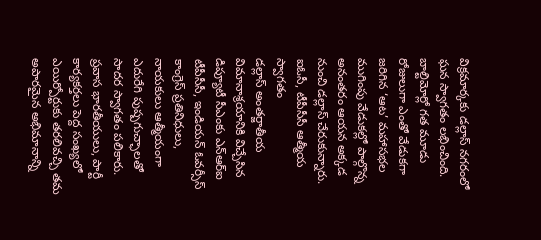విక్రమార్కకు డల్లాస్ నగరంలో ఘన స్వాగతం లభించింది. బాల్టిమోర్లో గత మూడు రోజులుగా ఎంతో వేడుకగా జరిగిన ‘ఆట’ మహాసభల ముగింపు వేడుకల్లో పాల్గొన్న అనంతరం ఆయన అక్కడ నుంచి డల్లాస్ చేరుకున్నారు.
ఐఓసీ, టీపీసీసీ ఆత్మీయ స్వాగతం
డల్లాస్ అంతర్జాతీయ విమానాశ్రయానికి విచ్చేసిన డిప్యూటీ సీఎంకు ఎన్ఆర్ఐ టీపీసీసీ, ఇండియన్ ఓవర్సీస్ కాంగ్రెస్ ప్రతినిధులు, నాయకులు ఆత్మీయంగా ఎదురేగి పుష్పగుచ్ఛాలతో సాదర స్వాగతం పలికారు. ప్రవాస భారతీయులు, పార్టీ కార్యకర్తలు పెద్ద సంఖ్యలో ఎయిర్పోర్టుకు తరలివచ్చి తమ అపారమైన అభిమానాన్ని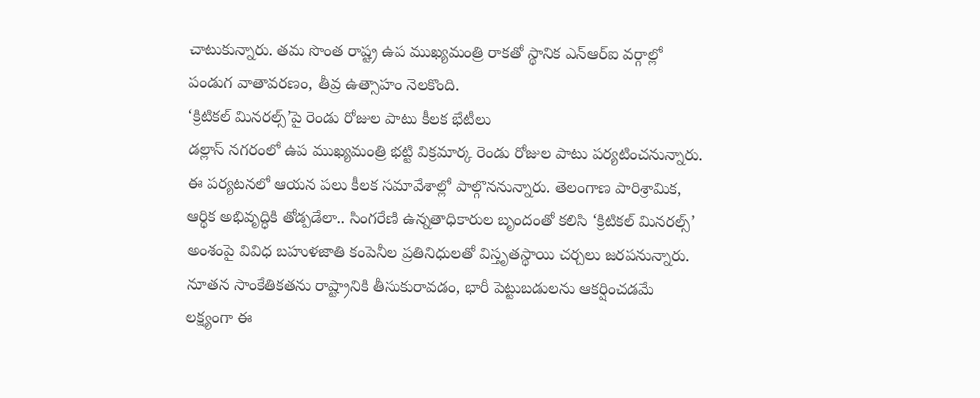చాటుకున్నారు. తమ సొంత రాష్ట్ర ఉప ముఖ్యమంత్రి రాకతో స్థానిక ఎన్ఆర్ఐ వర్గాల్లో పండుగ వాతావరణం, తీవ్ర ఉత్సాహం నెలకొంది.
‘క్రిటికల్ మినరల్స్’పై రెండు రోజుల పాటు కీలక భేటీలు
డల్లాస్ నగరంలో ఉప ముఖ్యమంత్రి భట్టి విక్రమార్క రెండు రోజుల పాటు పర్యటించనున్నారు. ఈ పర్యటనలో ఆయన పలు కీలక సమావేశాల్లో పాల్గొననున్నారు. తెలంగాణ పారిశ్రామిక, ఆర్థిక అభివృద్ధికి తోడ్పడేలా.. సింగరేణి ఉన్నతాధికారుల బృందంతో కలిసి ‘క్రిటికల్ మినరల్స్’ అంశంపై వివిధ బహుళజాతి కంపెనీల ప్రతినిధులతో విస్తృతస్థాయి చర్చలు జరపనున్నారు. నూతన సాంకేతికతను రాష్ట్రానికి తీసుకురావడం, భారీ పెట్టుబడులను ఆకర్షించడమే లక్ష్యంగా ఈ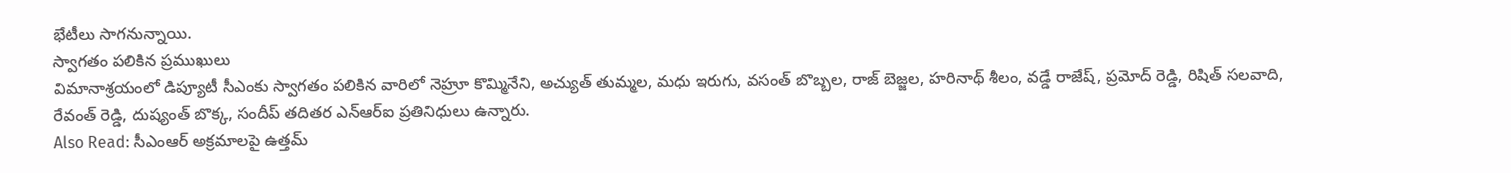భేటీలు సాగనున్నాయి.
స్వాగతం పలికిన ప్రముఖులు
విమానాశ్రయంలో డిప్యూటీ సీఎంకు స్వాగతం పలికిన వారిలో నెహ్రూ కొమ్మినేని, అచ్యుత్ తుమ్మల, మధు ఇరుగు, వసంత్ బొబ్బల, రాజ్ బెజ్జల, హరినాథ్ శీలం, వడ్డే రాజేష్, ప్రమోద్ రెడ్డి, రిషిత్ సలవాది, రేవంత్ రెడ్డి, దుష్యంత్ బొక్క, సందీప్ తదితర ఎన్ఆర్ఐ ప్రతినిధులు ఉన్నారు.
Also Read: సీఎంఆర్ అక్రమాలపై ఉత్తమ్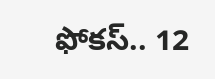ఫోకస్.. 12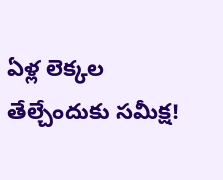ఏళ్ల లెక్కల తేల్చేందుకు సమీక్ష!